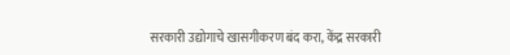सरकारी उद्योगाचे खासगीकरण बंद करा, केंद्र सरकारी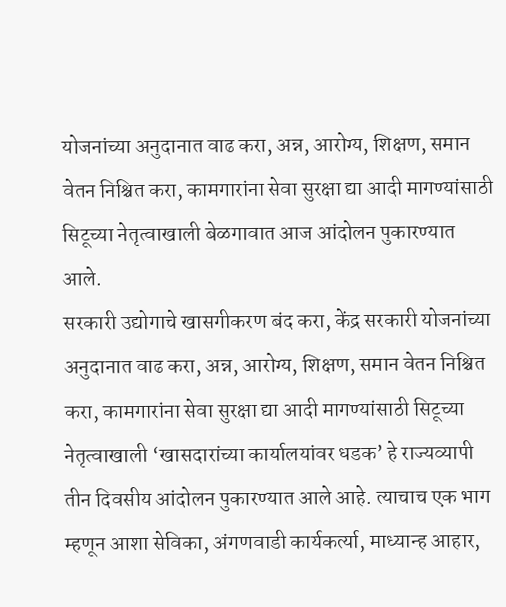योजनांच्या अनुदानात वाढ करा, अन्न, आरोग्य, शिक्षण, समान वेतन निश्चित करा, कामगारांना सेवा सुरक्षा द्या आदी मागण्यांसाठी सिटूच्या नेतृत्वाखाली बेळगावात आज आंदोलन पुकारण्यात आले.
सरकारी उद्योगाचे खासगीकरण बंद करा, केंद्र सरकारी योजनांच्या अनुदानात वाढ करा, अन्न, आरोग्य, शिक्षण, समान वेतन निश्चित करा, कामगारांना सेवा सुरक्षा द्या आदी मागण्यांसाठी सिटूच्या नेतृत्वाखाली ‘खासदारांच्या कार्यालयांवर धडक’ हे राज्यव्यापी तीन दिवसीय आंदोलन पुकारण्यात आले आहे. त्याचाच एक भाग म्हणून आशा सेविका, अंगणवाडी कार्यकर्त्या, माध्यान्ह आहार,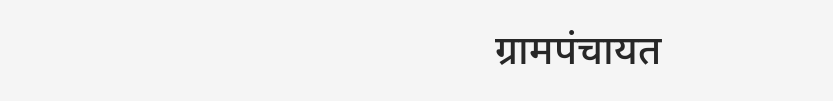ग्रामपंचायत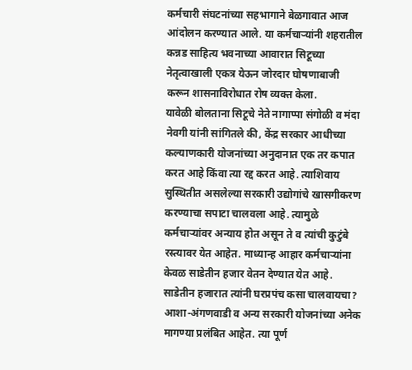कर्मचारी संघटनांच्या सहभागाने बेळगावात आज आंदोलन करण्यात आले. या कर्मचाऱ्यांनी शहरातील कन्नड साहित्य भवनाच्या आवारात सिटूच्या नेतृत्वाखाली एकत्र येऊन जोरदार घोषणाबाजी करून शासनाविरोधात रोष व्यक्त केला.
यावेळी बोलताना सिटूचे नेते नागाप्पा संगोळी व मंदा नेवगी यांनी सांगितले की, केंद्र सरकार आधीच्या कल्याणकारी योजनांच्या अनुदानात एक तर कपात करत आहे किंवा त्या रद्द करत आहे. त्याशिवाय सुस्थितीत असलेल्या सरकारी उद्योगांचे खासगीकरण करण्याचा सपाटा चालवला आहे. त्यामुळे कर्मचाऱ्यांवर अन्याय होत असून ते व त्यांची कुटुंबे रस्त्यावर येत आहेत. माध्यान्ह आहार कर्मचाऱ्यांना केवळ साडेतीन हजार वेतन देण्यात येत आहे.
साडेतीन हजारात त्यांनी घरप्रपंच कसा चालवायचा? आशा-अंगणवाडी व अन्य सरकारी योजनांच्या अनेक मागण्या प्रलंबित आहेत. त्या पूर्ण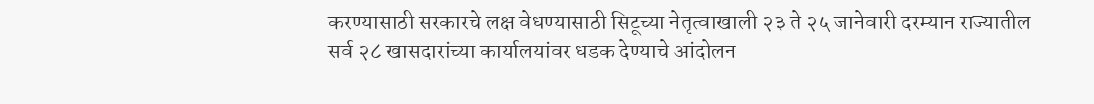करण्यासाठी सरकारचे लक्ष वेधण्यासाठी सिटूच्या नेतृत्वाखाली २३ ते २५ जानेवारी दरम्यान राज्यातील सर्व २८ खासदारांच्या कार्यालयांवर धडक देण्याचे आंदोलन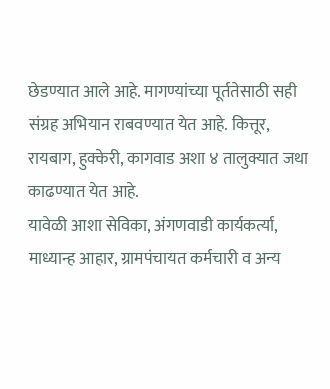छेडण्यात आले आहे. मागण्यांच्या पूर्ततेसाठी सही संग्रह अभियान राबवण्यात येत आहे. कित्तूर, रायबाग, हुक्केरी, कागवाड अशा ४ तालुक्यात जथा काढण्यात येत आहे.
यावेळी आशा सेविका, अंगणवाडी कार्यकर्त्या, माध्यान्ह आहार, ग्रामपंचायत कर्मचारी व अन्य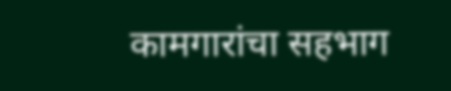कामगारांचा सहभाग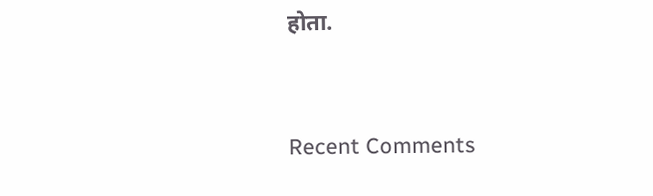होता.


Recent Comments